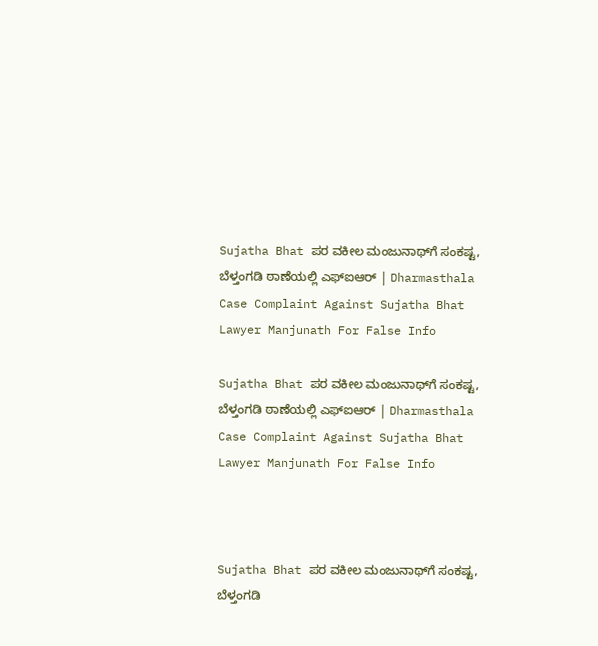Sujatha Bhat ಪರ ವಕೀಲ ಮಂಜುನಾಥ್‌ಗೆ ಸಂಕಷ್ಟ, ಬೆಳ್ತಂಗಡಿ ಠಾಣೆಯಲ್ಲಿ ಎಫ್ಐಆರ್ | Dharmasthala Case Complaint Against Sujatha Bhat Lawyer Manjunath For False Info

Sujatha Bhat ಪರ ವಕೀಲ ಮಂಜುನಾಥ್‌ಗೆ ಸಂಕಷ್ಟ, ಬೆಳ್ತಂಗಡಿ ಠಾಣೆಯಲ್ಲಿ ಎಫ್ಐಆರ್ | Dharmasthala Case Complaint Against Sujatha Bhat Lawyer Manjunath For False Info



Sujatha Bhat ಪರ ವಕೀಲ ಮಂಜುನಾಥ್‌ಗೆ ಸಂಕಷ್ಟ, ಬೆಳ್ತಂಗಡಿ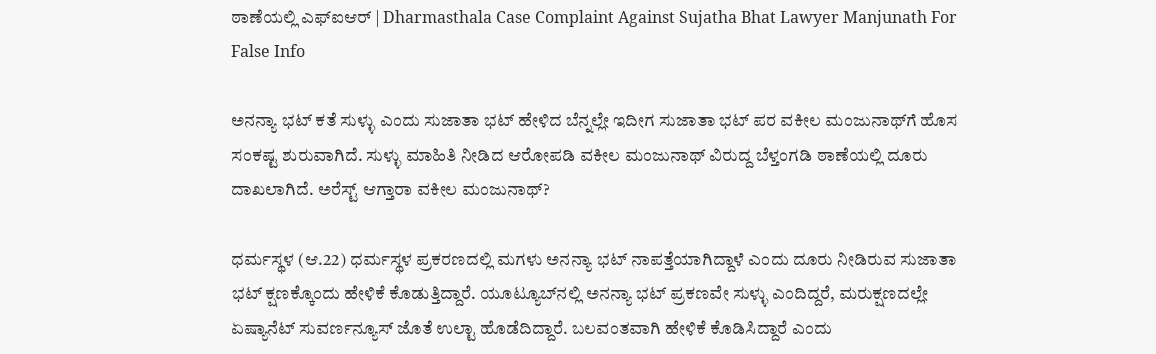ಠಾಣೆಯಲ್ಲಿ ಎಫ್ಐಆರ್ | Dharmasthala Case Complaint Against Sujatha Bhat Lawyer Manjunath For False Info

ಅನನ್ಯಾ ಭಟ್ ಕತೆ ಸುಳ್ಳು ಎಂದು ಸುಜಾತಾ ಭಟ್ ಹೇಳಿದ ಬೆನ್ನಲ್ಲೇ ಇದೀಗ ಸುಜಾತಾ ಭಟ್ ಪರ ವಕೀಲ ಮಂಜುನಾಥ್‌ಗೆ ಹೊಸ ಸಂಕಷ್ಟ ಶುರುವಾಗಿದೆ. ಸುಳ್ಳು ಮಾಹಿತಿ ನೀಡಿದ ಆರೋಪಡಿ ವಕೀಲ ಮಂಜುನಾಥ್ ವಿರುದ್ದ ಬೆಳ್ತಂಗಡಿ ಠಾಣೆಯಲ್ಲಿ ದೂರು ದಾಖಲಾಗಿದೆ. ಅರೆಸ್ಟ್ ಆಗ್ತಾರಾ ವಕೀಲ ಮಂಜುನಾಥ್?

ಧರ್ಮಸ್ಥಳ (ಆ.22) ಧರ್ಮಸ್ಥಳ ಪ್ರಕರಣದಲ್ಲಿ ಮಗಳು ಅನನ್ಯಾ ಭಟ್‌ ನಾಪತ್ತೆಯಾಗಿದ್ದಾಳೆ ಎಂದು ದೂರು ನೀಡಿರುವ ಸುಜಾತಾ ಭಟ್ ಕ್ಷಣಕ್ಕೊಂದು ಹೇಳಿಕೆ ಕೊಡುತ್ತಿದ್ದಾರೆ. ಯೂಟ್ಯೂಬ್‌ನಲ್ಲಿ ಅನನ್ಯಾ ಭಟ್ ಪ್ರಕಣವೇ ಸುಳ್ಳು ಎಂದಿದ್ದರೆ, ಮರುಕ್ಷಣದಲ್ಲೇ ಏಷ್ಯಾನೆಟ್ ಸುವರ್ಣನ್ಯೂಸ್ ಜೊತೆ ಉಲ್ಟಾ ಹೊಡೆದಿದ್ದಾರೆ. ಬಲವಂತವಾಗಿ ಹೇಳಿಕೆ ಕೊಡಿಸಿದ್ದಾರೆ ಎಂದು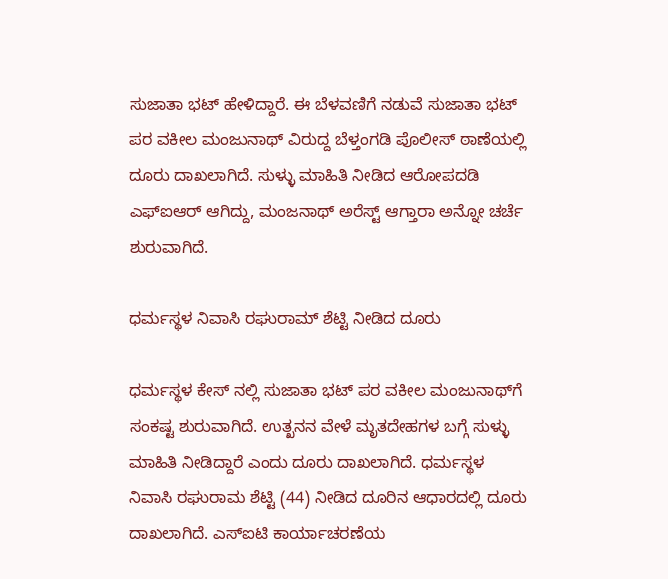ಸುಜಾತಾ ಭಟ್ ಹೇಳಿದ್ದಾರೆ. ಈ ಬೆಳವಣಿಗೆ ನಡುವೆ ಸುಜಾತಾ ಭಟ್ ಪರ ವಕೀಲ ಮಂಜುನಾಥ್ ವಿರುದ್ದ ಬೆಳ್ತಂಗಡಿ ಪೊಲೀಸ್ ಠಾಣೆಯಲ್ಲಿ ದೂರು ದಾಖಲಾಗಿದೆ. ಸುಳ್ಳು ಮಾಹಿತಿ ನೀಡಿದ ಆರೋಪದಡಿ ಎಫ್ಐಆರ್ ಆಗಿದ್ದು, ಮಂಜನಾಥ್ ಅರೆಸ್ಟ್ ಆಗ್ತಾರಾ ಅನ್ನೋ ಚರ್ಚೆ ಶುರುವಾಗಿದೆ.

ಧರ್ಮಸ್ಥಳ ನಿವಾಸಿ ರಘುರಾಮ್ ಶೆಟ್ಟಿ ನೀಡಿದ ದೂರು

ಧರ್ಮಸ್ಥಳ ಕೇಸ್ ನಲ್ಲಿ ಸುಜಾತಾ ಭಟ್ ಪರ ವಕೀಲ ಮಂಜುನಾಥ್‌ಗೆ ಸಂಕಷ್ಟ ಶುರುವಾಗಿದೆ. ಉತ್ಖನನ ವೇಳೆ ಮೃತದೇಹಗಳ ಬಗ್ಗೆ ಸುಳ್ಳು ಮಾಹಿತಿ ನೀಡಿದ್ದಾರೆ ಎಂದು ದೂರು ದಾಖಲಾಗಿದೆ. ಧರ್ಮಸ್ಥಳ ನಿವಾಸಿ ರಘುರಾಮ ಶೆಟ್ಟಿ (44) ನೀಡಿದ ದೂರಿನ ಆಧಾರದಲ್ಲಿ ದೂರು ದಾಖಲಾಗಿದೆ. ಎಸ್ಐಟಿ ಕಾರ್ಯಾಚರಣೆಯ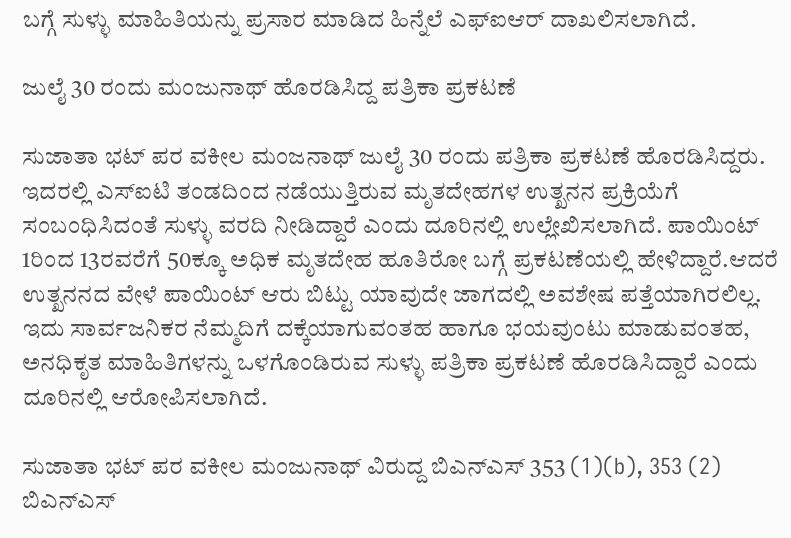ಬಗ್ಗೆ ಸುಳ್ಳು ಮಾಹಿತಿಯನ್ನು ಪ್ರಸಾರ ಮಾಡಿದ ಹಿನ್ನೆಲೆ ಎಫ್ಐಆರ್ ದಾಖಲಿಸಲಾಗಿದೆ.

ಜುಲೈ 30 ರಂದು ಮಂಜುನಾಥ್ ಹೊರಡಿಸಿದ್ದ ಪತ್ರಿಕಾ ಪ್ರಕಟಣೆ

ಸುಜಾತಾ ಭಟ್ ಪರ ವಕೀಲ ಮಂಜನಾಥ್ ಜುಲೈ 30 ರಂದು ಪತ್ರಿಕಾ ಪ್ರಕಟಣೆ ಹೊರಡಿಸಿದ್ದರು. ಇದರಲ್ಲಿ ಎಸ್ಐಟಿ ತಂಡದಿಂದ ನಡೆಯುತ್ತಿರುವ ಮೃತದೇಹಗಳ ಉತ್ಖನನ ಪ್ರಕ್ರಿಯೆಗೆ ಸಂಬಂಧಿಸಿದಂತೆ ಸುಳ್ಳು ವರದಿ ನೀಡಿದ್ದಾರೆ ಎಂದು ದೂರಿನಲ್ಲಿ ಉಲ್ಲೇಖಿಸಲಾಗಿದೆ. ಪಾಯಿಂಟ್ 1ರಿಂದ 13ರವರೆಗೆ 50ಕ್ಕೂ ಅಧಿಕ ಮೃತದೇಹ ಹೂತಿರೋ ಬಗ್ಗೆ ಪ್ರಕಟಣೆಯಲ್ಲಿ ಹೇಳಿದ್ದಾರೆ.ಆದರೆ ಉತ್ಖನನದ ವೇಳೆ ಪಾಯಿಂಟ್ ಆರು ಬಿಟ್ಟು ಯಾವುದೇ ಜಾಗದಲ್ಲಿ ಅವಶೇಷ ಪತ್ತೆಯಾಗಿರಲಿಲ್ಲ. ಇದು ಸಾರ್ವಜನಿಕರ ನೆಮ್ಮದಿಗೆ ದಕ್ಕೆಯಾಗುವಂತಹ ಹಾಗೂ ಭಯವುಂಟು ಮಾಡುವಂತಹ, ಅನಧಿಕೃತ ಮಾಹಿತಿಗಳನ್ನು ಒಳಗೊಂಡಿರುವ ಸುಳ್ಳು ಪತ್ರಿಕಾ ಪ್ರಕಟಣೆ ಹೊರಡಿಸಿದ್ದಾರೆ ಎಂದು ದೂರಿನಲ್ಲಿ ಆರೋಪಿಸಲಾಗಿದೆ.

ಸುಜಾತಾ ಭಟ್ ಪರ ವಕೀಲ ಮಂಜುನಾಥ್ ವಿರುದ್ದ ಬಿಎನ್ಎಸ್ 353 (1)(b), 353 (2) ಬಿಎನ್ಎಸ್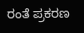ರಂತೆ ಪ್ರಕರಣ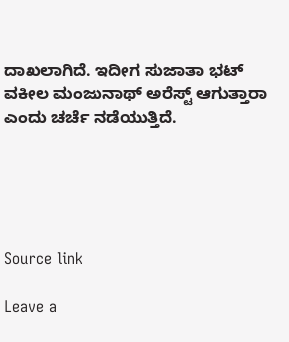ದಾಖಲಾಗಿದೆ. ಇದೀಗ ಸುಜಾತಾ ಭಟ್ ವಕೀಲ ಮಂಜುನಾಥ್ ಅರೆಸ್ಟ್ ಆಗುತ್ತಾರಾ ಎಂದು ಚರ್ಚೆ ನಡೆಯುತ್ತಿದೆ.





Source link

Leave a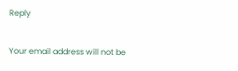Reply

Your email address will not be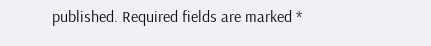published. Required fields are marked *